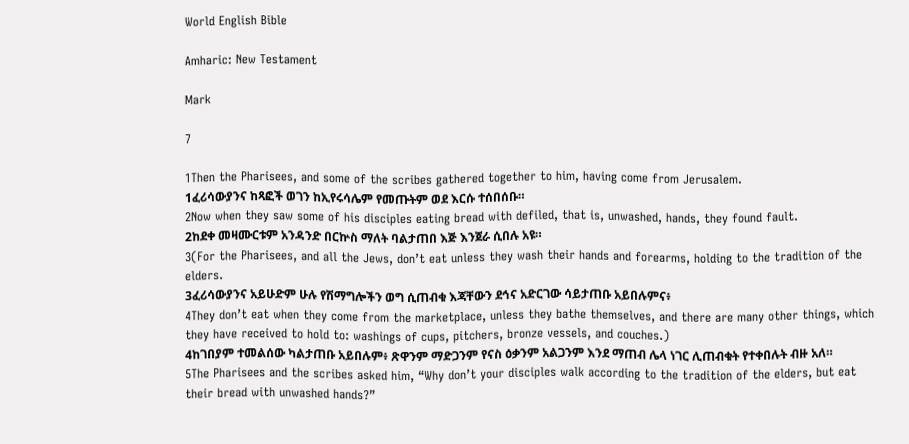World English Bible

Amharic: New Testament

Mark

7

1Then the Pharisees, and some of the scribes gathered together to him, having come from Jerusalem.
1ፈሪሳውያንና ከጻፎች ወገን ከኢየሩሳሌም የመጡትም ወደ እርሱ ተሰበሰቡ።
2Now when they saw some of his disciples eating bread with defiled, that is, unwashed, hands, they found fault.
2ከደቀ መዛሙርቱም አንዳንድ በርኵስ ማለት ባልታጠበ እጅ እንጀራ ሲበሉ አዩ።
3(For the Pharisees, and all the Jews, don’t eat unless they wash their hands and forearms, holding to the tradition of the elders.
3ፈሪሳውያንና አይሁድም ሁሉ የሽማግሎችን ወግ ሲጠብቁ እጃቸውን ደኅና አድርገው ሳይታጠቡ አይበሉምና፥
4They don’t eat when they come from the marketplace, unless they bathe themselves, and there are many other things, which they have received to hold to: washings of cups, pitchers, bronze vessels, and couches.)
4ከገበያም ተመልሰው ካልታጠቡ አይበሉም፥ ጽዋንም ማድጋንም የናስ ዕቃንም አልጋንም እንደ ማጠብ ሌላ ነገር ሊጠብቁት የተቀበሉት ብዙ አለ።
5The Pharisees and the scribes asked him, “Why don’t your disciples walk according to the tradition of the elders, but eat their bread with unwashed hands?”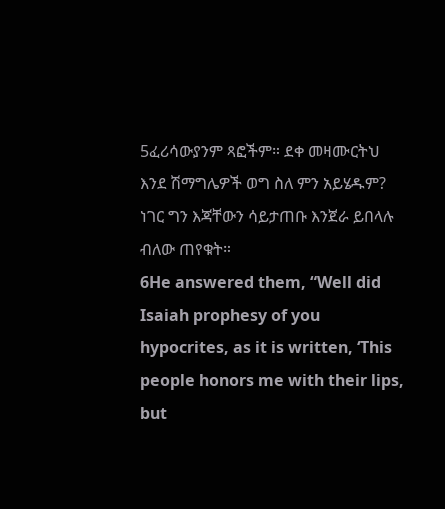5ፈሪሳውያንም ጻፎችም። ደቀ መዛሙርትህ እንደ ሽማግሌዎች ወግ ስለ ምን አይሄዱም? ነገር ግን እጃቸውን ሳይታጠቡ እንጀራ ይበላሉ ብለው ጠየቁት።
6He answered them, “Well did Isaiah prophesy of you hypocrites, as it is written, ‘This people honors me with their lips, but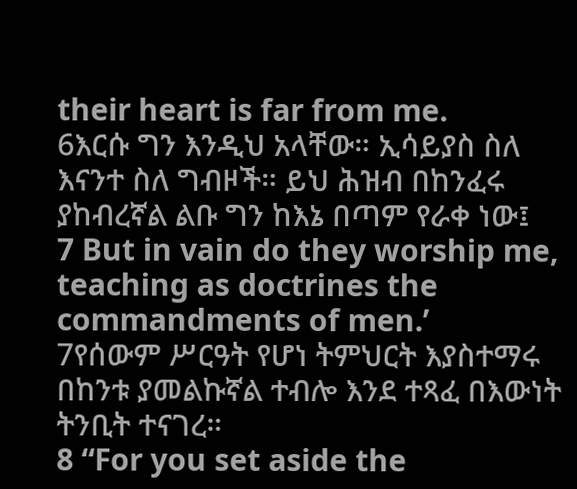their heart is far from me.
6እርሱ ግን እንዲህ አላቸው። ኢሳይያስ ስለ እናንተ ስለ ግብዞች። ይህ ሕዝብ በከንፈሩ ያከብረኛል ልቡ ግን ከእኔ በጣም የራቀ ነው፤
7 But in vain do they worship me, teaching as doctrines the commandments of men.’
7የሰውም ሥርዓት የሆነ ትምህርት እያስተማሩ በከንቱ ያመልኩኛል ተብሎ እንደ ተጻፈ በእውነት ትንቢት ተናገረ።
8 “For you set aside the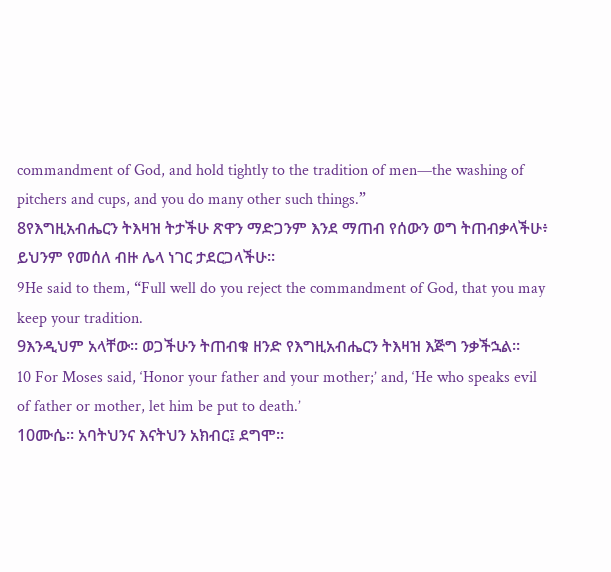commandment of God, and hold tightly to the tradition of men—the washing of pitchers and cups, and you do many other such things.”
8የእግዚአብሔርን ትእዛዝ ትታችሁ ጽዋን ማድጋንም እንደ ማጠብ የሰውን ወግ ትጠብቃላችሁ፥ ይህንም የመሰለ ብዙ ሌላ ነገር ታደርጋላችሁ።
9He said to them, “Full well do you reject the commandment of God, that you may keep your tradition.
9እንዲህም አላቸው። ወጋችሁን ትጠብቁ ዘንድ የእግዚአብሔርን ትእዛዝ እጅግ ንቃችኋል።
10 For Moses said, ‘Honor your father and your mother;’ and, ‘He who speaks evil of father or mother, let him be put to death.’
10ሙሴ። አባትህንና እናትህን አክብር፤ ደግሞ።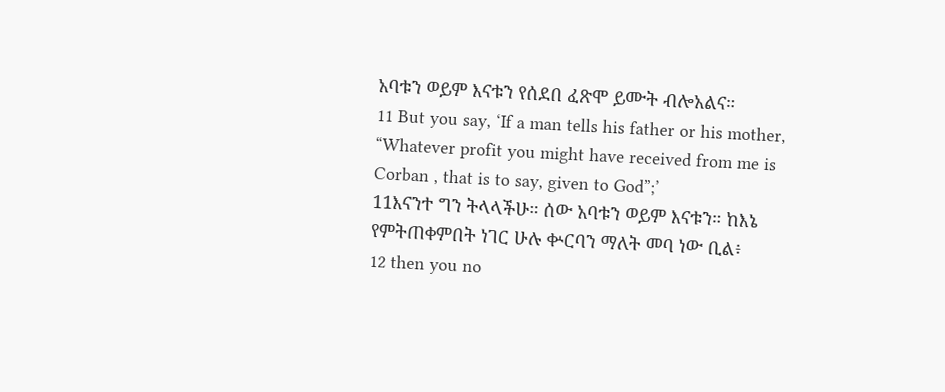አባቱን ወይም እናቱን የሰደበ ፈጽሞ ይሙት ብሎአልና።
11 But you say, ‘If a man tells his father or his mother, “Whatever profit you might have received from me is Corban , that is to say, given to God”;’
11እናንተ ግን ትላላችሁ። ሰው አባቱን ወይም እናቱን። ከእኔ የምትጠቀምበት ነገር ሁሉ ቍርባን ማለት መባ ነው ቢል፥
12 then you no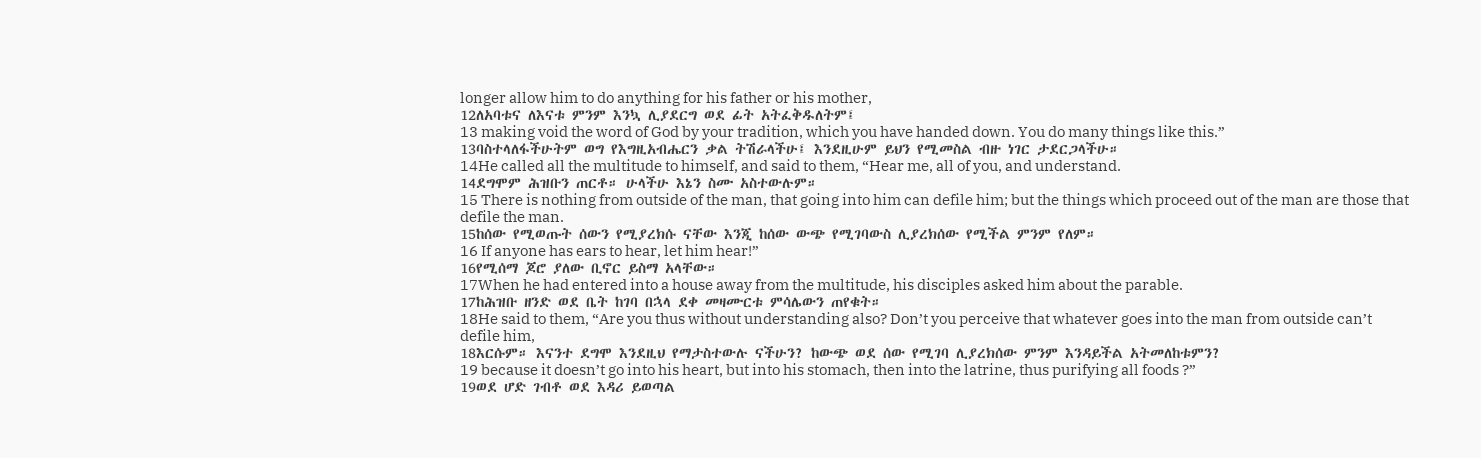longer allow him to do anything for his father or his mother,
12ለአባቱና ለእናቱ ምንም እንኳ ሊያደርግ ወደ ፊት አትፈቅዱለትም፤
13 making void the word of God by your tradition, which you have handed down. You do many things like this.”
13ባስተላለፋችሁትም ወግ የእግዚአብሔርን ቃል ትሽራላችሁ፤ እንደዚሁም ይህን የሚመስል ብዙ ነገር ታደርጋላችሁ።
14He called all the multitude to himself, and said to them, “Hear me, all of you, and understand.
14ደግሞም ሕዝቡን ጠርቶ። ሁላችሁ እኔን ስሙ አስተውሉም።
15 There is nothing from outside of the man, that going into him can defile him; but the things which proceed out of the man are those that defile the man.
15ከሰው የሚወጡት ሰውን የሚያረክሱ ናቸው እንጂ ከሰው ውጭ የሚገባውስ ሊያረክሰው የሚችል ምንም የለም።
16 If anyone has ears to hear, let him hear!”
16የሚሰማ ጆሮ ያለው ቢኖር ይስማ አላቸው።
17When he had entered into a house away from the multitude, his disciples asked him about the parable.
17ከሕዝቡ ዘንድ ወደ ቤት ከገባ በኋላ ደቀ መዛሙርቱ ምሳሌውን ጠየቁት።
18He said to them, “Are you thus without understanding also? Don’t you perceive that whatever goes into the man from outside can’t defile him,
18እርሱም። እናንተ ደግሞ እንደዚህ የማታስተውሉ ናችሁን? ከውጭ ወደ ሰው የሚገባ ሊያረክሰው ምንም እንዳይችል አትመለከቱምን?
19 because it doesn’t go into his heart, but into his stomach, then into the latrine, thus purifying all foods ?”
19ወደ ሆድ ገብቶ ወደ እዳሪ ይወጣል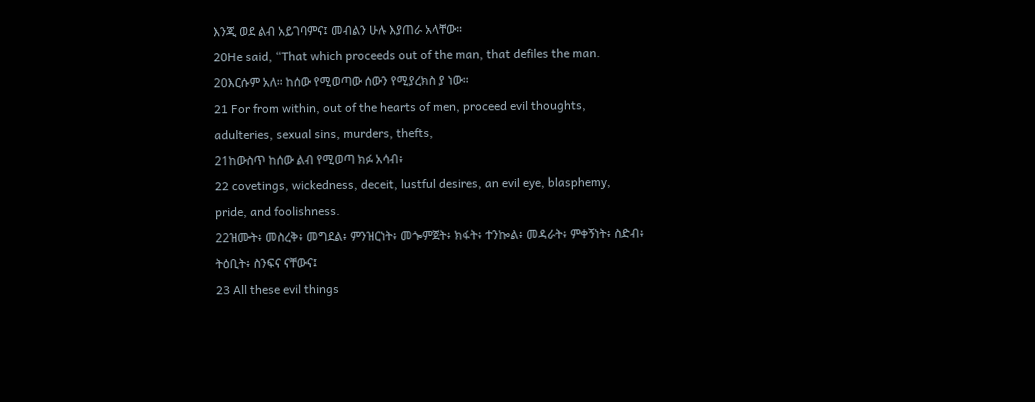እንጂ ወደ ልብ አይገባምና፤ መብልን ሁሉ እያጠራ አላቸው።
20He said, “That which proceeds out of the man, that defiles the man.
20እርሱም አለ። ከሰው የሚወጣው ሰውን የሚያረክስ ያ ነው።
21 For from within, out of the hearts of men, proceed evil thoughts, adulteries, sexual sins, murders, thefts,
21ከውስጥ ከሰው ልብ የሚወጣ ክፉ አሳብ፥
22 covetings, wickedness, deceit, lustful desires, an evil eye, blasphemy, pride, and foolishness.
22ዝሙት፥ መስረቅ፥ መግደል፥ ምንዝርነት፥ መጐምጀት፥ ክፋት፥ ተንኰል፥ መዳራት፥ ምቀኝነት፥ ስድብ፥ ትዕቢት፥ ስንፍና ናቸውና፤
23 All these evil things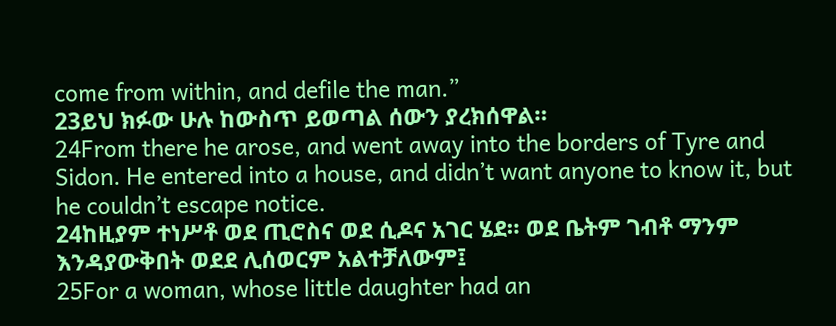come from within, and defile the man.”
23ይህ ክፉው ሁሉ ከውስጥ ይወጣል ሰውን ያረክሰዋል።
24From there he arose, and went away into the borders of Tyre and Sidon. He entered into a house, and didn’t want anyone to know it, but he couldn’t escape notice.
24ከዚያም ተነሥቶ ወደ ጢሮስና ወደ ሲዶና አገር ሄደ። ወደ ቤትም ገብቶ ማንም እንዳያውቅበት ወደደ ሊሰወርም አልተቻለውም፤
25For a woman, whose little daughter had an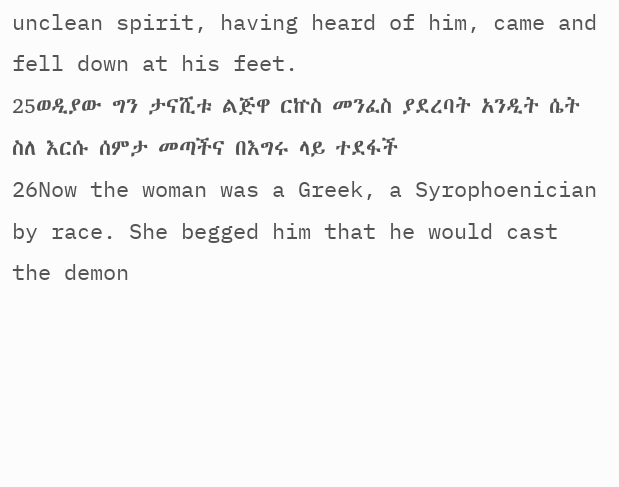unclean spirit, having heard of him, came and fell down at his feet.
25ወዲያው ግን ታናሺቱ ልጅዋ ርኵስ መንፈስ ያደረባት አንዲት ሴት ስለ እርሱ ሰምታ መጣችና በእግሩ ላይ ተደፋች
26Now the woman was a Greek, a Syrophoenician by race. She begged him that he would cast the demon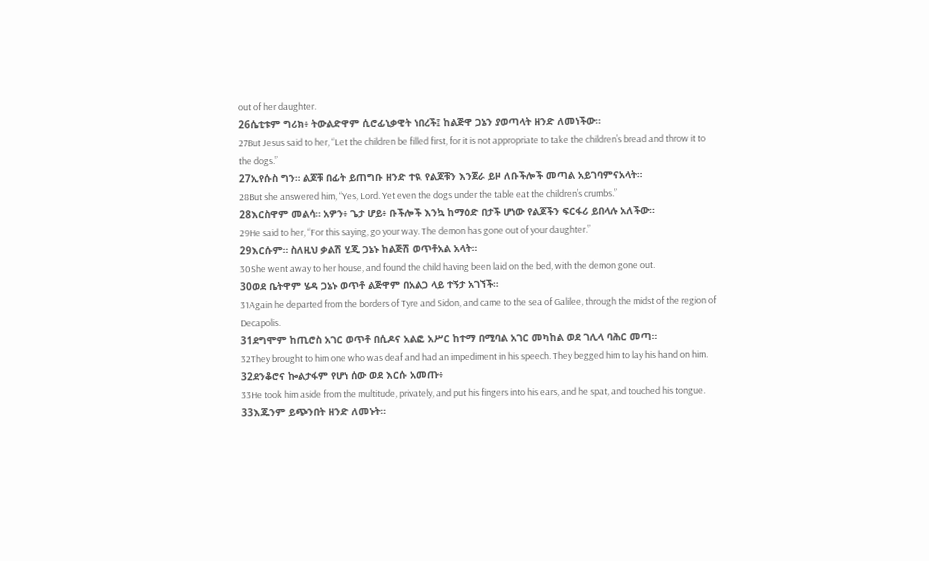out of her daughter.
26ሴቲቱም ግሪክ፥ ትውልድዋም ሲሮፊኒቃዊት ነበረች፤ ከልጅዋ ጋኔን ያወጣላት ዘንድ ለመነችው።
27But Jesus said to her, “Let the children be filled first, for it is not appropriate to take the children’s bread and throw it to the dogs.”
27ኢየሱስ ግን። ልጆቹ በፊት ይጠግቡ ዘንድ ተዪ የልጆቹን እንጀራ ይዞ ለቡችሎች መጣል አይገባምናአላት።
28But she answered him, “Yes, Lord. Yet even the dogs under the table eat the children’s crumbs.”
28እርስዋም መልሳ። አዎን፥ ጌታ ሆይ፥ ቡችሎች እንኳ ከማዕድ በታች ሆነው የልጆችን ፍርፋሪ ይበላሉ አለችው።
29He said to her, “For this saying, go your way. The demon has gone out of your daughter.”
29እርሱም። ስለዚህ ቃልሽ ሂጂ ጋኔኑ ከልጅሽ ወጥቶአል አላት።
30She went away to her house, and found the child having been laid on the bed, with the demon gone out.
30ወደ ቤትዋም ሄዳ ጋኔኑ ወጥቶ ልጅዋም በአልጋ ላይ ተኝታ አገኘች።
31Again he departed from the borders of Tyre and Sidon, and came to the sea of Galilee, through the midst of the region of Decapolis.
31ደግሞም ከጢሮስ አገር ወጥቶ በሲዶና አልፎ አሥር ከተማ በሚባል አገር መካከል ወደ ገሊላ ባሕር መጣ።
32They brought to him one who was deaf and had an impediment in his speech. They begged him to lay his hand on him.
32ደንቆሮና ኰልታፋም የሆነ ሰው ወደ እርሱ አመጡ፥
33He took him aside from the multitude, privately, and put his fingers into his ears, and he spat, and touched his tongue.
33እጁንም ይጭንበት ዘንድ ለመኑት።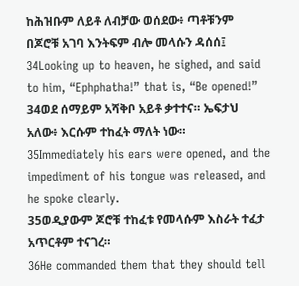ከሕዝቡም ለይቶ ለብቻው ወሰደው፥ ጣቶቹንም በጆሮቹ አገባ እንትፍም ብሎ መላሱን ዳሰሰ፤
34Looking up to heaven, he sighed, and said to him, “Ephphatha!” that is, “Be opened!”
34ወደ ሰማይም አሻቅቦ አይቶ ቃተተና። ኤፍታህ አለው፥ እርሱም ተከፈት ማለት ነው።
35Immediately his ears were opened, and the impediment of his tongue was released, and he spoke clearly.
35ወዲያውም ጆሮቹ ተከፈቱ የመላሱም እስራት ተፈታ አጥርቶም ተናገረ።
36He commanded them that they should tell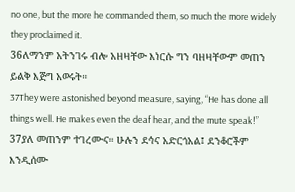no one, but the more he commanded them, so much the more widely they proclaimed it.
36ለማንም አትንገሩ ብሎ አዘዛቸው እነርሱ ግን ባዘዛቸውም መጠን ይልቅ እጅግ አወሩት።
37They were astonished beyond measure, saying, “He has done all things well. He makes even the deaf hear, and the mute speak!”
37ያለ መጠንም ተገረሙና። ሁሉን ደኅና አድርጎአል፤ ደንቆሮችም እንዲሰሙ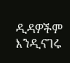ዲዳዎችም እንዲናገሩ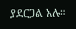ያደርጋል አሉ።